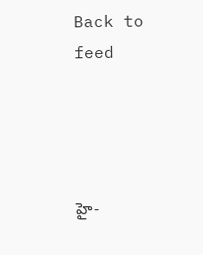Back to feed




హై-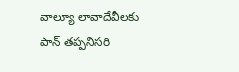వాల్యూ లావాదేవీలకు పాన్ తప్పనిసరి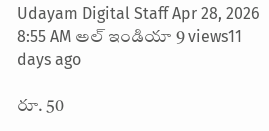Udayam Digital Staff Apr 28, 2026 8:55 AM అల్ ఇండియా 9 views11 days ago

రూ. 50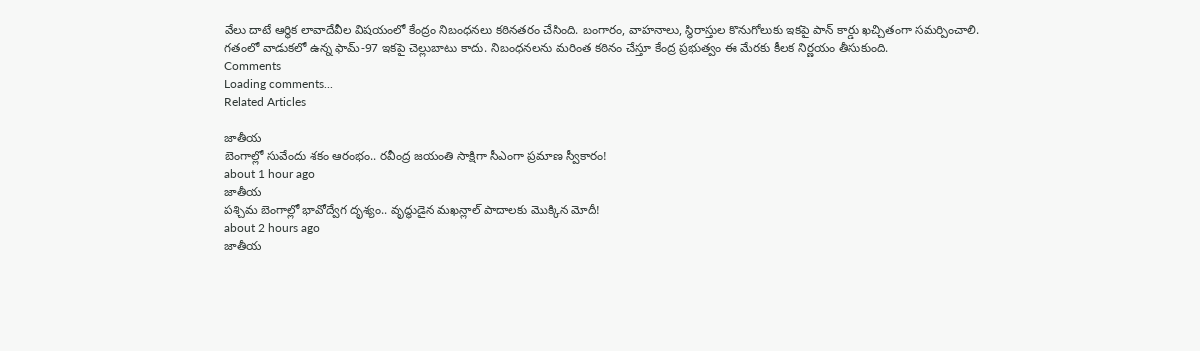వేలు దాటే ఆర్థిక లావాదేవీల విషయంలో కేంద్రం నిబంధనలు కఠినతరం చేసింది. బంగారం, వాహనాలు, స్థిరాస్తుల కొనుగోలుకు ఇకపై పాన్ కార్డు ఖచ్చితంగా సమర్పించాలి.
గతంలో వాడుకలో ఉన్న ఫామ్-97 ఇకపై చెల్లుబాటు కాదు. నిబంధనలను మరింత కఠినం చేస్తూ కేంద్ర ప్రభుత్వం ఈ మేరకు కీలక నిర్ణయం తీసుకుంది.
Comments
Loading comments...
Related Articles

జాతీయ
బెంగాల్లో సువేందు శకం ఆరంభం.. రవీంద్ర జయంతి సాక్షిగా సీఎంగా ప్రమాణ స్వీకారం!
about 1 hour ago
జాతీయ
పశ్చిమ బెంగాల్లో భావోద్వేగ దృశ్యం.. వృద్ధుడైన మఖన్లాల్ పాదాలకు మొక్కిన మోదీ!
about 2 hours ago
జాతీయ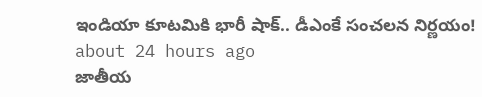ఇండియా కూటమికి భారీ షాక్.. డీఎంకే సంచలన నిర్ణయం!
about 24 hours ago
జాతీయ